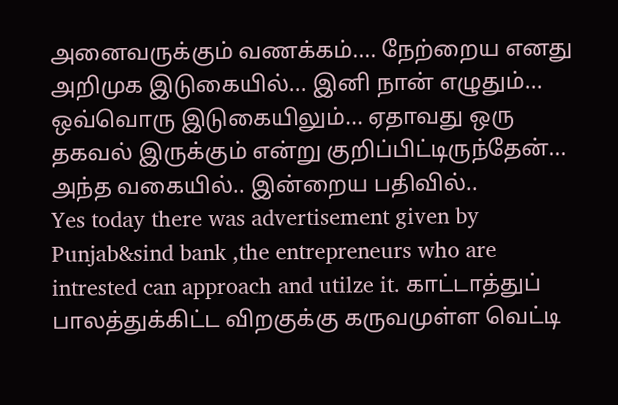அனைவருக்கும் வணக்கம்.... நேற்றைய எனது அறிமுக இடுகையில்... இனி நான் எழுதும்... ஒவ்வொரு இடுகையிலும்... ஏதாவது ஒரு தகவல் இருக்கும் என்று குறிப்பிட்டிருந்தேன்... அந்த வகையில்.. இன்றைய பதிவில்..
Yes today there was advertisement given by Punjab&sind bank ,the entrepreneurs who are intrested can approach and utilze it. காட்டாத்துப் பாலத்துக்கிட்ட விறகுக்கு கருவமுள்ள வெட்டி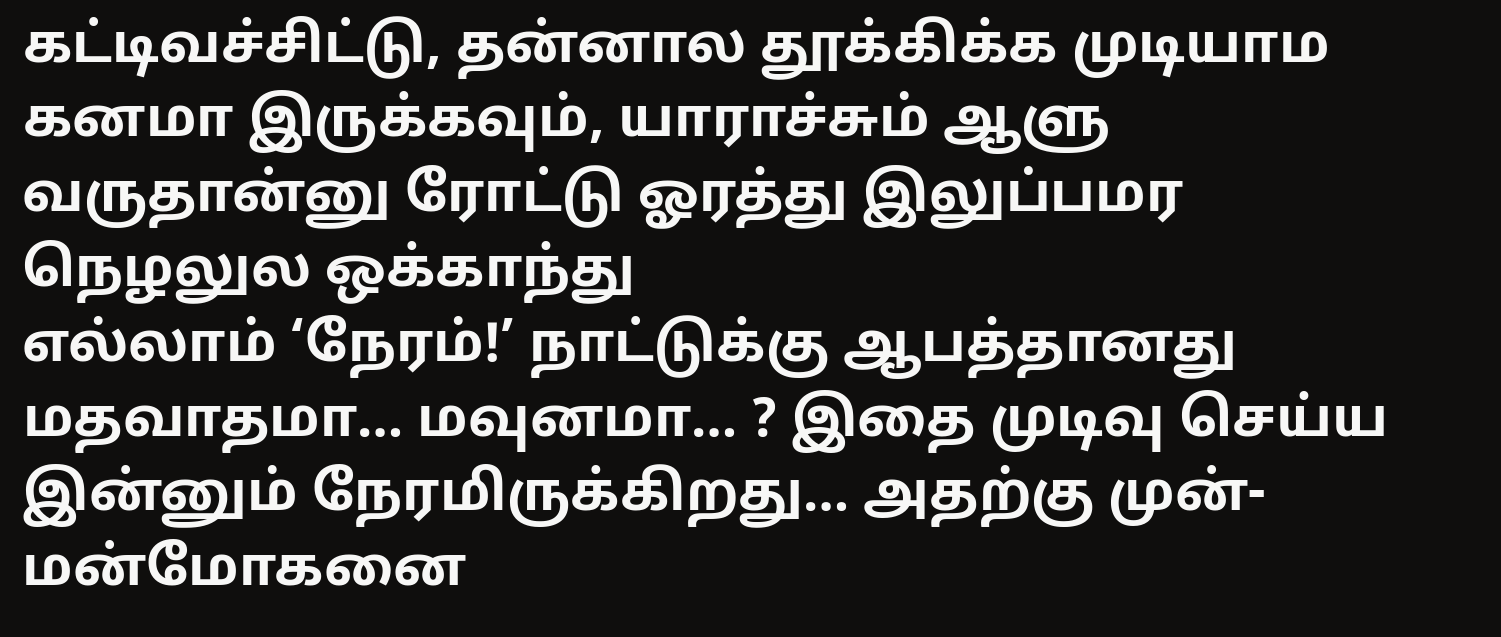கட்டிவச்சிட்டு, தன்னால தூக்கிக்க முடியாம கனமா இருக்கவும், யாராச்சும் ஆளு வருதான்னு ரோட்டு ஓரத்து இலுப்பமர நெழலுல ஒக்காந்து
எல்லாம் ‘நேரம்!’ நாட்டுக்கு ஆபத்தானது மதவாதமா… மவுனமா… ? இதை முடிவு செய்ய இன்னும் நேரமிருக்கிறது… அதற்கு முன்- மன்மோகனை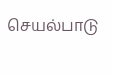செயல்பாடு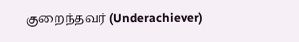குறைந்தவர் (Underachiever)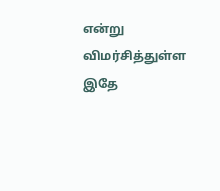என்று விமர்சித்துள்ள இதே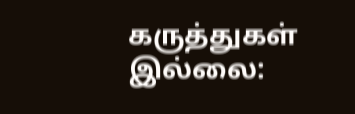கருத்துகள் இல்லை: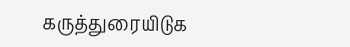கருத்துரையிடுக